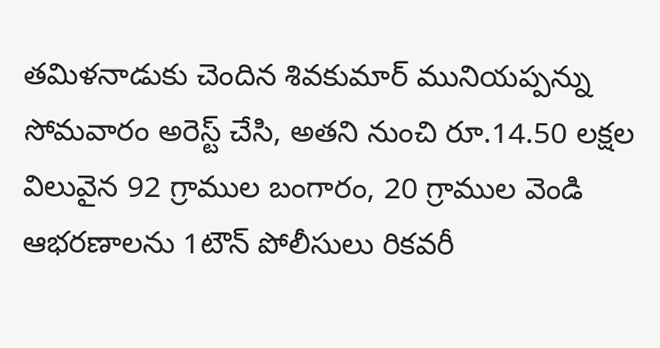తమిళనాడుకు చెందిన శివకుమార్ మునియప్పన్ను సోమవారం అరెస్ట్ చేసి, అతని నుంచి రూ.14.50 లక్షల విలువైన 92 గ్రాముల బంగారం, 20 గ్రాముల వెండి ఆభరణాలను 1టౌన్ పోలీసులు రికవరీ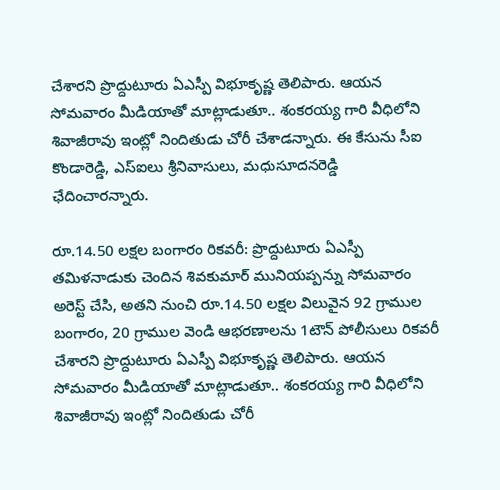చేశారని ప్రొద్దుటూరు ఏఎస్పీ విభూకృష్ణ తెలిపారు. ఆయన సోమవారం మీడియాతో మాట్లాడుతూ.. శంకరయ్య గారి వీధిలోని శివాజీరావు ఇంట్లో నిందితుడు చోరీ చేశాడన్నారు. ఈ కేసును సీఐ కొండారెడ్డి, ఎస్ఐలు శ్రీనివాసులు, మధుసూదనరెడ్డి ఛేదించారన్నారు.

రూ.14.50 లక్షల బంగారం రికవరీ: ప్రొద్దుటూరు ఏఎస్పీ
తమిళనాడుకు చెందిన శివకుమార్ మునియప్పన్ను సోమవారం అరెస్ట్ చేసి, అతని నుంచి రూ.14.50 లక్షల విలువైన 92 గ్రాముల బంగారం, 20 గ్రాముల వెండి ఆభరణాలను 1టౌన్ పోలీసులు రికవరీ చేశారని ప్రొద్దుటూరు ఏఎస్పీ విభూకృష్ణ తెలిపారు. ఆయన సోమవారం మీడియాతో మాట్లాడుతూ.. శంకరయ్య గారి వీధిలోని శివాజీరావు ఇంట్లో నిందితుడు చోరీ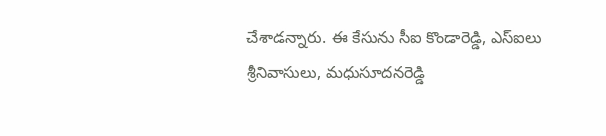చేశాడన్నారు. ఈ కేసును సీఐ కొండారెడ్డి, ఎస్ఐలు శ్రీనివాసులు, మధుసూదనరెడ్డి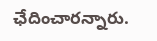ఛేదించారన్నారు.